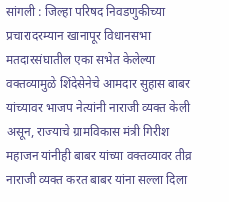सांगली : जिल्हा परिषद निवडणुकीच्या प्रचारादरम्यान खानापूर विधानसभा मतदारसंघातील एका सभेत केलेल्या वक्तव्यामुळे शिंदेसेनेचे आमदार सुहास बाबर यांच्यावर भाजप नेत्यांनी नाराजी व्यक्त केली असून, राज्याचे ग्रामविकास मंत्री गिरीश महाजन यांनीही बाबर यांच्या वक्तव्यावर तीव्र नाराजी व्यक्त करत बाबर यांना सल्ला दिला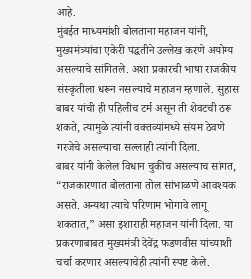आहे.
मुंबईत माध्यमांशी बोलताना महाजन यांनी, मुख्यमंत्र्यांचा एकेरी पद्धतीने उल्लेख करणे अयोग्य असल्याचे सांगितले. अशा प्रकारची भाषा राजकीय संस्कृतीला धरून नसल्याचे महाजन म्हणाले. सुहास बाबर यांची ही पहिलीच टर्म असून ती शेवटची ठरू शकते, त्यामुळे त्यांनी वक्तव्यांमध्ये संयम ठेवणे गरजेचे असल्याचा सल्लाही त्यांनी दिला.
बाबर यांनी केलेल विधान चुकीच असल्याच सांगत, “राजकारणात बोलताना तोल सांभाळणे आवश्यक असते. अन्यथा त्याचे परिणाम भोगावे लागू शकतात,” असा इशाराही महाजन यांनी दिला. या प्रकरणाबाबत मुख्यमंत्री देवेंद्र फडणवीस यांच्याशी चर्चा करणार असल्याचेही त्यांनी स्पष्ट केले.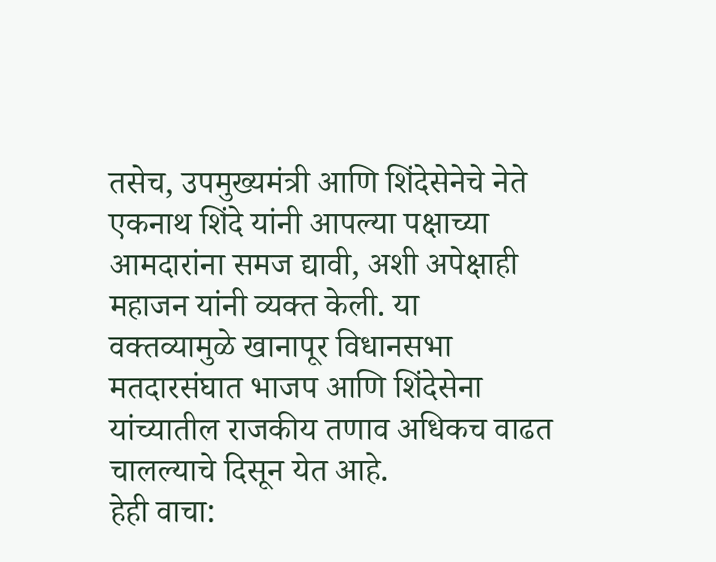तसेच, उपमुख्यमंत्री आणि शिंदेसेनेचे नेते एकनाथ शिंदे यांनी आपल्या पक्षाच्या आमदारांना समज द्यावी, अशी अपेक्षाही महाजन यांनी व्यक्त केली. या वक्तव्यामुळे खानापूर विधानसभा मतदारसंघात भाजप आणि शिंदेसेना यांच्यातील राजकीय तणाव अधिकच वाढत चालल्याचे दिसून येत आहे.
हेही वाचा: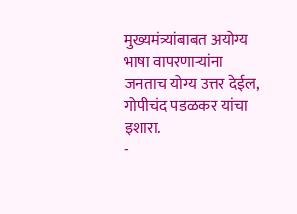मुख्यमंत्र्यांबाबत अयोग्य भाषा वापरणाऱ्यांना जनताच योग्य उत्तर देईल, गोपीचंद पडळकर यांचा इशारा.
-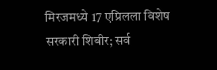मिरजमध्ये 17 एप्रिलला विशेष सरकारी शिबीर; सर्व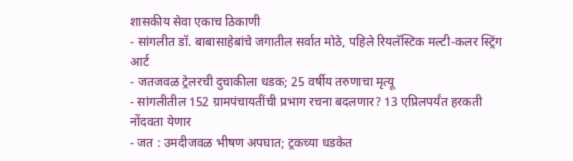शासकीय सेवा एकाच ठिकाणी
- सांगलीत डॉ. बाबासाहेबांचे जगातील सर्वात मोठे, पहिले रियलॅस्टिक मल्टी-कलर स्ट्रिंग आर्ट
- जतजवळ ट्रेलरची दुचाकीला धडक; 25 वर्षीय तरुणाचा मृत्यू
- सांगलीतील 152 ग्रामपंचायतींची प्रभाग रचना बदलणार? 13 एप्रिलपर्यंत हरकती नोंदवता येणार
- जत : उमदीजवळ भीषण अपघात; ट्रकच्या धडकेत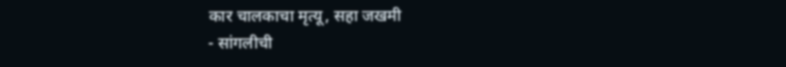कार चालकाचा मृत्यू, सहा जखमी
- सांगलीची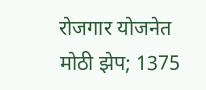रोजगार योजनेत मोठी झेप; 1375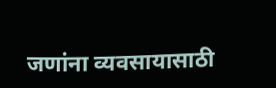जणांना व्यवसायासाठी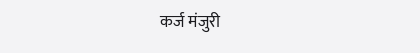कर्ज मंजुरी